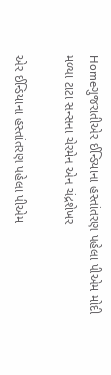Homeગુજરાતીએર ઈન્ડિયાના હસ્તાંતરણ પહેલા પીએમ મોદી મળ્યા ટાટા સન્સના ચેરમેન એન ચંદ્રશેખર

એર ઈન્ડિયાના હસ્તાંતરણ પહેલા પીએમ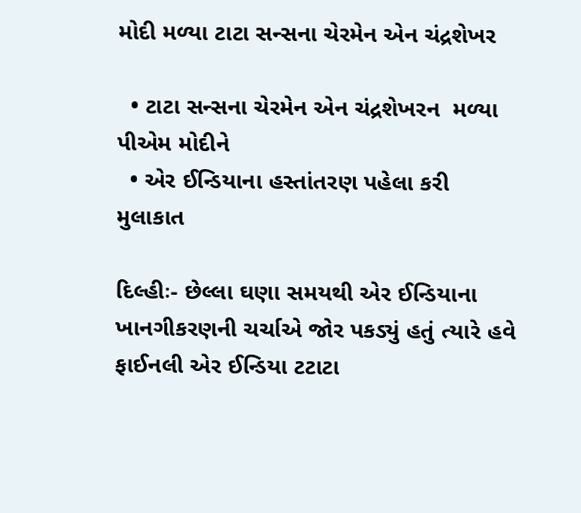મોદી મળ્યા ટાટા સન્સના ચેરમેન એન ચંદ્રશેખર

  • ટાટા સન્સના ચેરમેન એન ચંદ્રશેખરન  મળ્યા પીએમ મોદીને
  • એર ઈન્ડિયાના હસ્તાંતરણ પહેલા કરી મુલાકાત

દિલ્હીઃ- છેલ્લા ઘણા સમયથી એર ઈન્ડિયાના ખાનગીકરણની ચર્ચાએ જોર પકડ્યું હતું ત્યારે હવે ફાઈનલી એર ઈન્ડિયા ટટાટા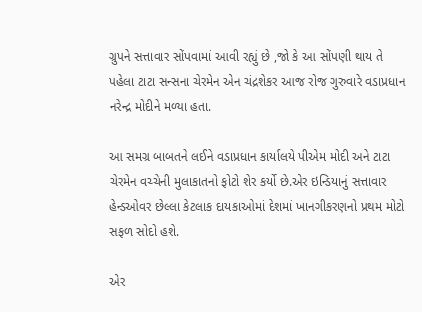ગ્રુપને સત્તાવાર સોંપવામાં આવી રહ્યું છે ,જો કે આ સોંપણી થાય તે પહેલા ટાટા સન્સના ચેરમેન એન ચંદ્રશેકર આજ રોજ ગુરુવારે વડાપ્રધાન નરેન્દ્ર મોદીને મળ્યા હતા.

આ સમગ્ર બાબતને લઈને વડાપ્રધાન કાર્યાલયે પીએમ મોદી અને ટાટા ચેરમેન વચ્ચેની મુલાકાતનો ફોટો શેર કર્યો છે.એર ઇન્ડિયાનું સત્તાવાર હેન્ડઓવર છેલ્લા કેટલાક દાયકાઓમાં દેશમાં ખાનગીકરણનો પ્રથમ મોટો સફળ સોદો હશે.

એર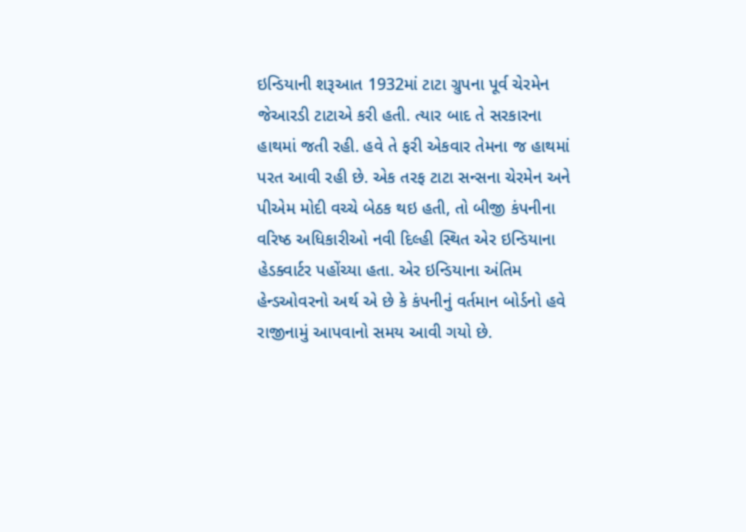ઇન્ડિયાની શરૂઆત 1932માં ટાટા ગ્રુપના પૂર્વ ચેરમેન જેઆરડી ટાટાએ કરી હતી. ત્યાર બાદ તે સરકારના હાથમાં જતી રહી. હવે તે ફરી એકવાર તેમના જ હાથમાં પરત આવી રહી છે. એક તરફ ટાટા સન્સના ચેરમેન અને પીએમ મોદી વચ્ચે બેઠક થઇ હતી, તો બીજી કંપનીના વરિષ્ઠ અધિકારીઓ નવી દિલ્હી સ્થિત એર ઇન્ડિયાના હેડક્વાર્ટર પહોંચ્યા હતા. એર ઇન્ડિયાના અંતિમ હેન્ડઓવરનો અર્થ એ છે કે કંપનીનું વર્તમાન બોર્ડનો હવે રાજીનામું આપવાનો સમય આવી ગયો છે.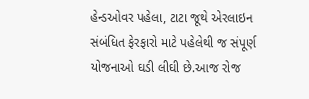હેન્ડઓવર પહેલા, ટાટા જૂથે એરલાઇન સંબંધિત ફેરફારો માટે પહેલેથી જ સંપૂર્ણ યોજનાઓ ઘડી લીઘી છે.આજ રોજ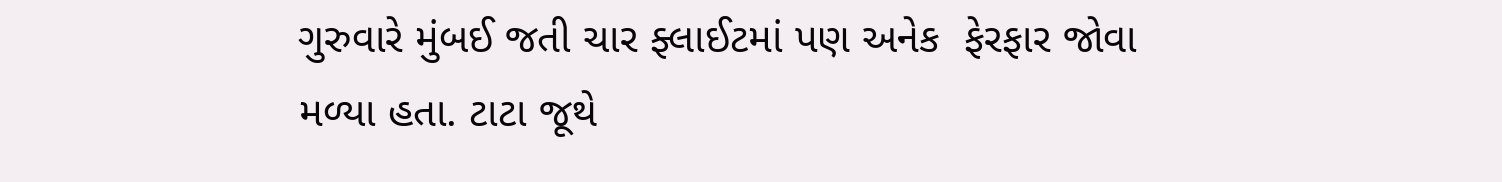ગુરુવારે મુંબઈ જતી ચાર ફ્લાઈટમાં પણ અનેક  ફેરફાર જોવા મળ્યા હતા. ટાટા જૂથે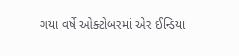ગયા વર્ષે ઓક્ટોબરમાં એર ઈન્ડિયા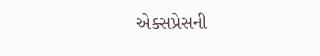એક્સપ્રેસની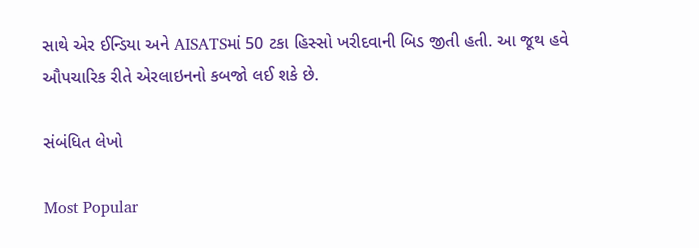સાથે એર ઈન્ડિયા અને AISATSમાં 50 ટકા હિસ્સો ખરીદવાની બિડ જીતી હતી. આ જૂથ હવે ઔપચારિક રીતે એરલાઇનનો કબજો લઈ શકે છે.

સંબંધિત લેખો

Most Popular